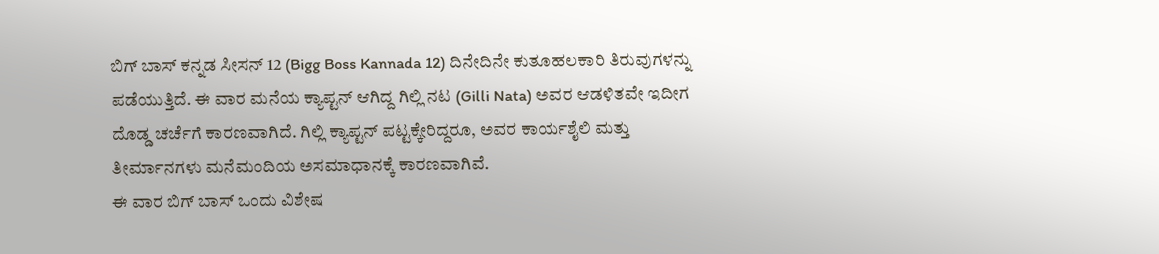ಬಿಗ್ ಬಾಸ್ ಕನ್ನಡ ಸೀಸನ್ 12 (Bigg Boss Kannada 12) ದಿನೇದಿನೇ ಕುತೂಹಲಕಾರಿ ತಿರುವುಗಳನ್ನು ಪಡೆಯುತ್ತಿದೆ. ಈ ವಾರ ಮನೆಯ ಕ್ಯಾಪ್ಟನ್ ಆಗಿದ್ದ ಗಿಲ್ಲಿ ನಟ (Gilli Nata) ಅವರ ಆಡಳಿತವೇ ಇದೀಗ ದೊಡ್ಡ ಚರ್ಚೆಗೆ ಕಾರಣವಾಗಿದೆ. ಗಿಲ್ಲಿ ಕ್ಯಾಪ್ಟನ್ ಪಟ್ಟಕ್ಕೇರಿದ್ದರೂ, ಅವರ ಕಾರ್ಯಶೈಲಿ ಮತ್ತು ತೀರ್ಮಾನಗಳು ಮನೆಮಂದಿಯ ಅಸಮಾಧಾನಕ್ಕೆ ಕಾರಣವಾಗಿವೆ.
ಈ ವಾರ ಬಿಗ್ ಬಾಸ್ ಒಂದು ವಿಶೇಷ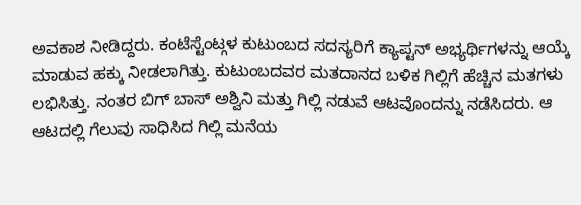ಅವಕಾಶ ನೀಡಿದ್ದರು. ಕಂಟೆಸ್ಟೆಂಟ್ಗಳ ಕುಟುಂಬದ ಸದಸ್ಯರಿಗೆ ಕ್ಯಾಪ್ಟನ್ ಅಭ್ಯರ್ಥಿಗಳನ್ನು ಆಯ್ಕೆ ಮಾಡುವ ಹಕ್ಕು ನೀಡಲಾಗಿತ್ತು. ಕುಟುಂಬದವರ ಮತದಾನದ ಬಳಿಕ ಗಿಲ್ಲಿಗೆ ಹೆಚ್ಚಿನ ಮತಗಳು ಲಭಿಸಿತ್ತು. ನಂತರ ಬಿಗ್ ಬಾಸ್ ಅಶ್ವಿನಿ ಮತ್ತು ಗಿಲ್ಲಿ ನಡುವೆ ಆಟವೊಂದನ್ನು ನಡೆಸಿದರು. ಆ ಆಟದಲ್ಲಿ ಗೆಲುವು ಸಾಧಿಸಿದ ಗಿಲ್ಲಿ ಮನೆಯ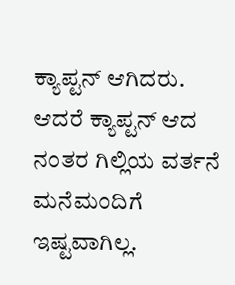ಕ್ಯಾಪ್ಟನ್ ಆಗಿದರು.
ಆದರೆ ಕ್ಯಾಪ್ಟನ್ ಆದ ನಂತರ ಗಿಲ್ಲಿಯ ವರ್ತನೆ ಮನೆಮಂದಿಗೆ ಇಷ್ಟವಾಗಿಲ್ಲ.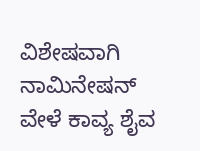ವಿಶೇಷವಾಗಿ ನಾಮಿನೇಷನ್ ವೇಳೆ ಕಾವ್ಯ ಶೈವ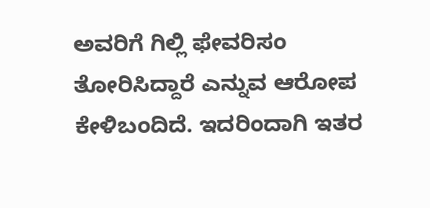ಅವರಿಗೆ ಗಿಲ್ಲಿ ಫೇವರಿಸಂ ತೋರಿಸಿದ್ದಾರೆ ಎನ್ನುವ ಆರೋಪ ಕೇಳಿಬಂದಿದೆ. ಇದರಿಂದಾಗಿ ಇತರ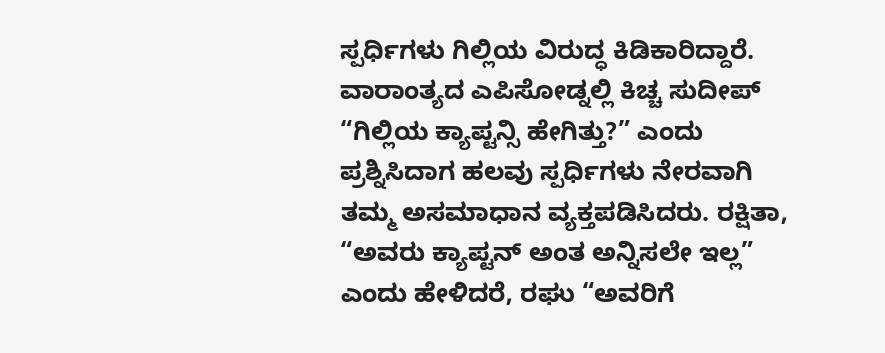ಸ್ಪರ್ಧಿಗಳು ಗಿಲ್ಲಿಯ ವಿರುದ್ಧ ಕಿಡಿಕಾರಿದ್ದಾರೆ.
ವಾರಾಂತ್ಯದ ಎಪಿಸೋಡ್ನಲ್ಲಿ ಕಿಚ್ಚ ಸುದೀಪ್ “ಗಿಲ್ಲಿಯ ಕ್ಯಾಪ್ಟನ್ಸಿ ಹೇಗಿತ್ತು?” ಎಂದು ಪ್ರಶ್ನಿಸಿದಾಗ ಹಲವು ಸ್ಪರ್ಧಿಗಳು ನೇರವಾಗಿ ತಮ್ಮ ಅಸಮಾಧಾನ ವ್ಯಕ್ತಪಡಿಸಿದರು. ರಕ್ಷಿತಾ, “ಅವರು ಕ್ಯಾಪ್ಟನ್ ಅಂತ ಅನ್ನಿಸಲೇ ಇಲ್ಲ” ಎಂದು ಹೇಳಿದರೆ, ರಘು “ಅವರಿಗೆ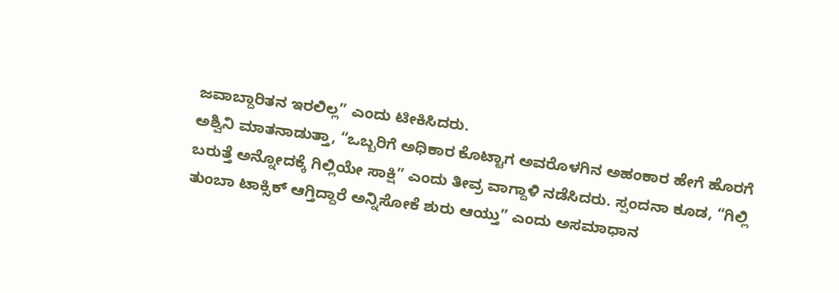ಜವಾಬ್ದಾರಿತನ ಇರಲಿಲ್ಲ” ಎಂದು ಟೀಕಿಸಿದರು.
ಅಶ್ವಿನಿ ಮಾತನಾಡುತ್ತಾ, “ಒಬ್ಬರಿಗೆ ಅಧಿಕಾರ ಕೊಟ್ಟಾಗ ಅವರೊಳಗಿನ ಅಹಂಕಾರ ಹೇಗೆ ಹೊರಗೆ ಬರುತ್ತೆ ಅನ್ನೋದಕ್ಕೆ ಗಿಲ್ಲಿಯೇ ಸಾಕ್ಷಿ” ಎಂದು ತೀವ್ರ ವಾಗ್ದಾಳಿ ನಡೆಸಿದರು. ಸ್ಪಂದನಾ ಕೂಡ, “ಗಿಲ್ಲಿ ತುಂಬಾ ಟಾಕ್ಸಿಕ್ ಆಗ್ತಿದ್ದಾರೆ ಅನ್ನಿಸೋಕೆ ಶುರು ಆಯ್ತು” ಎಂದು ಅಸಮಾಧಾನ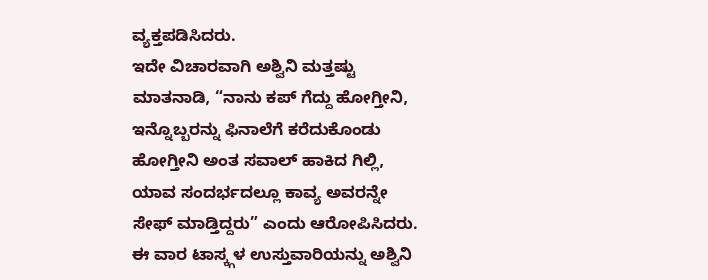ವ್ಯಕ್ತಪಡಿಸಿದರು.
ಇದೇ ವಿಚಾರವಾಗಿ ಅಶ್ವಿನಿ ಮತ್ತಷ್ಟು ಮಾತನಾಡಿ, “ನಾನು ಕಪ್ ಗೆದ್ದು ಹೋಗ್ತೀನಿ, ಇನ್ನೊಬ್ಬರನ್ನು ಫಿನಾಲೆಗೆ ಕರೆದುಕೊಂಡು ಹೋಗ್ತೀನಿ ಅಂತ ಸವಾಲ್ ಹಾಕಿದ ಗಿಲ್ಲಿ, ಯಾವ ಸಂದರ್ಭದಲ್ಲೂ ಕಾವ್ಯ ಅವರನ್ನೇ ಸೇಫ್ ಮಾಡ್ತಿದ್ದರು” ಎಂದು ಆರೋಪಿಸಿದರು.
ಈ ವಾರ ಟಾಸ್ಕ್ಗಳ ಉಸ್ತುವಾರಿಯನ್ನು ಅಶ್ವಿನಿ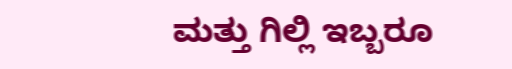ಮತ್ತು ಗಿಲ್ಲಿ ಇಬ್ಬರೂ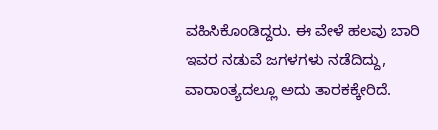ವಹಿಸಿಕೊಂಡಿದ್ದರು. ಈ ವೇಳೆ ಹಲವು ಬಾರಿ ಇವರ ನಡುವೆ ಜಗಳಗಳು ನಡೆದಿದ್ದು, ವಾರಾಂತ್ಯದಲ್ಲೂ ಅದು ತಾರಕಕ್ಕೇರಿದೆ.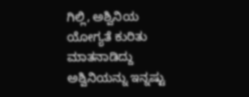ಗಿಲ್ಲಿ, ಅಶ್ವಿನಿಯ ಯೋಗ್ಯತೆ ಕುರಿತು ಮಾತನಾಡಿದ್ದು ಅಶ್ವಿನಿಯನ್ನು ಇನ್ನಷ್ಟು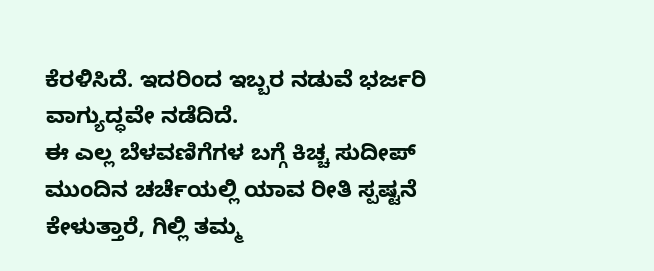ಕೆರಳಿಸಿದೆ. ಇದರಿಂದ ಇಬ್ಬರ ನಡುವೆ ಭರ್ಜರಿ ವಾಗ್ಯುದ್ಧವೇ ನಡೆದಿದೆ.
ಈ ಎಲ್ಲ ಬೆಳವಣಿಗೆಗಳ ಬಗ್ಗೆ ಕಿಚ್ಚ ಸುದೀಪ್ ಮುಂದಿನ ಚರ್ಚೆಯಲ್ಲಿ ಯಾವ ರೀತಿ ಸ್ಪಷ್ಟನೆ ಕೇಳುತ್ತಾರೆ, ಗಿಲ್ಲಿ ತಮ್ಮ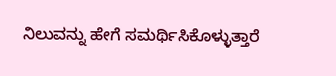ನಿಲುವನ್ನು ಹೇಗೆ ಸಮರ್ಥಿಸಿಕೊಳ್ಳುತ್ತಾರೆ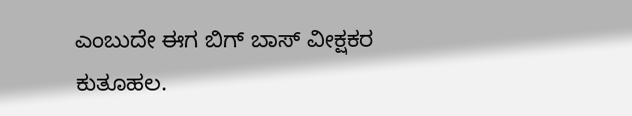ಎಂಬುದೇ ಈಗ ಬಿಗ್ ಬಾಸ್ ವೀಕ್ಷಕರ ಕುತೂಹಲ.